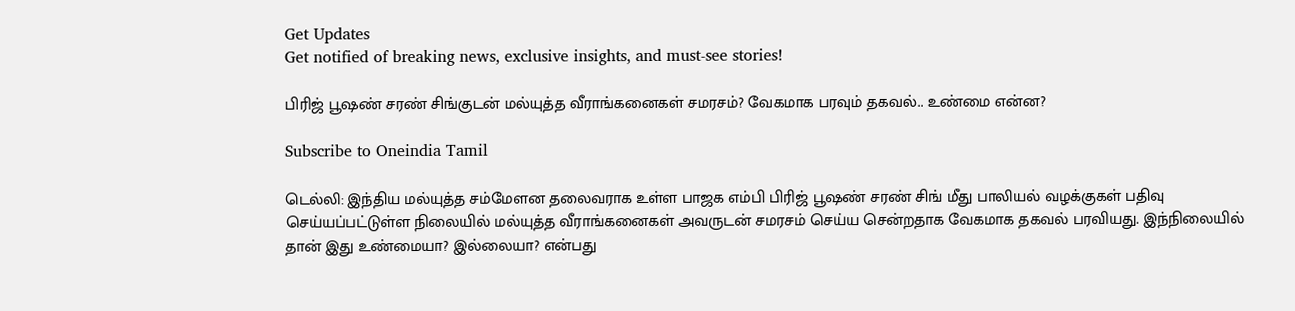Get Updates
Get notified of breaking news, exclusive insights, and must-see stories!

பிரிஜ் பூஷண் சரண் சிங்குடன் மல்யுத்த வீராங்கனைகள் சமரசம்? வேகமாக பரவும் தகவல்.. உண்மை என்ன?

Subscribe to Oneindia Tamil

டெல்லி: இந்திய மல்யுத்த சம்மேளன தலைவராக உள்ள பாஜக எம்பி பிரிஜ் பூஷண் சரண் சிங் மீது பாலியல் வழக்குகள் பதிவு செய்யப்பட்டுள்ள நிலையில் மல்யுத்த வீராங்கனைகள் அவருடன் சமரசம் செய்ய சென்றதாக வேகமாக தகவல் பரவியது. இந்நிலையில் தான் இது உண்மையா? இல்லையா? என்பது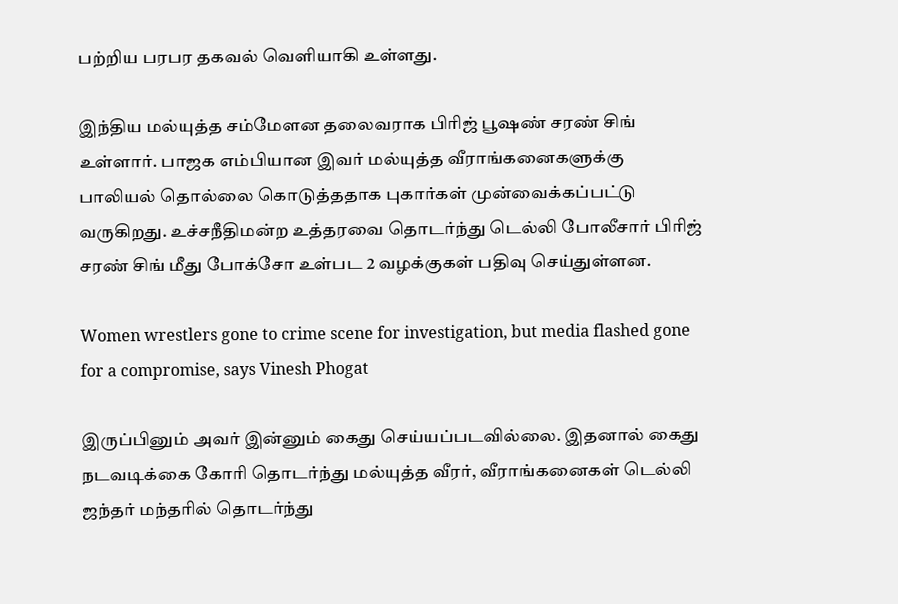பற்றிய பரபர தகவல் வெளியாகி உள்ளது.

இந்திய மல்யுத்த சம்மேளன தலைவராக பிரிஜ் பூஷண் சரண் சிங் உள்ளார். பாஜக எம்பியான இவர் மல்யுத்த வீராங்கனைகளுக்கு பாலியல் தொல்லை கொடுத்ததாக புகார்கள் முன்வைக்கப்பட்டு வருகிறது. உச்சநீதிமன்ற உத்தரவை தொடர்ந்து டெல்லி போலீசார் பிரிஜ் சரண் சிங் மீது போக்சோ உள்பட 2 வழக்குகள் பதிவு செய்துள்ளன.

Women wrestlers gone to crime scene for investigation, but media flashed gone for a compromise, says Vinesh Phogat

இருப்பினும் அவர் இன்னும் கைது செய்யப்படவில்லை. இதனால் கைது நடவடிக்கை கோரி தொடர்ந்து மல்யுத்த வீரர், வீராங்கனைகள் டெல்லி ஜந்தர் மந்தரில் தொடர்ந்து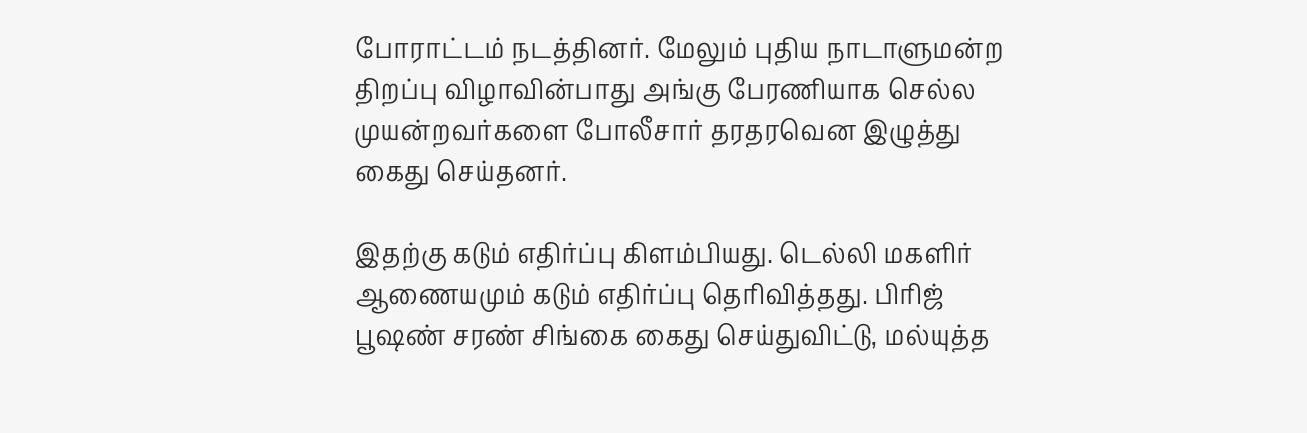போராட்டம் நடத்தினர். மேலும் புதிய நாடாளுமன்ற திறப்பு விழாவின்பாது அங்கு பேரணியாக செல்ல முயன்றவர்களை போலீசார் தரதரவென இழுத்து கைது செய்தனர்.

இதற்கு கடும் எதிர்ப்பு கிளம்பியது. டெல்லி மகளிர் ஆணையமும் கடும் எதிர்ப்பு தெரிவித்தது. பிரிஜ் பூஷண் சரண் சிங்கை கைது செய்துவிட்டு, மல்யுத்த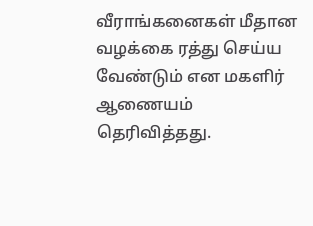வீராங்கனைகள் மீதான வழக்கை ரத்து செய்ய வேண்டும் என மகளிர் ஆணையம் தெரிவித்தது.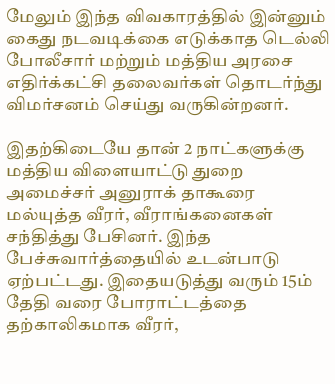மேலும் இந்த விவகாரத்தில் இன்னும் கைது நடவடிக்கை எடுக்காத டெல்லி போலீசார் மற்றும் மத்திய அரசை எதிர்க்கட்சி தலைவர்கள் தொடர்ந்து விமர்சனம் செய்து வருகின்றனர்.

இதற்கிடையே தான் 2 நாட்களுக்கு மத்திய விளையாட்டு துறை அமைச்சர் அனுராக் தாகூரை மல்யுத்த வீரர், வீராங்கனைகள் சந்தித்து பேசினர். இந்த பேச்சுவார்த்தையில் உடன்பாடு ஏற்பட்டது. இதையடுத்து வரும் 15ம் தேதி வரை போராட்டத்தை தற்காலிகமாக வீரர்,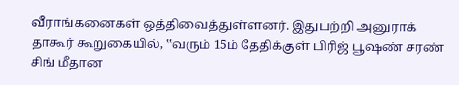வீராங்கனைகள் ஒத்திவைத்துள்ளனர். இதுபற்றி அனுராக் தாகூர் கூறுகையில், ‛‛வரும் 15ம் தேதிக்குள் பிரிஜ் பூஷண் சரண் சிங் மீதான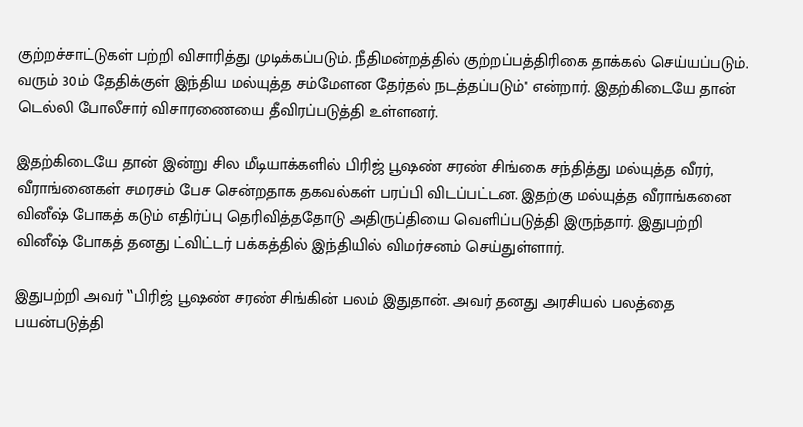குற்றச்சாட்டுகள் பற்றி விசாரித்து முடிக்கப்படும். நீதிமன்றத்தில் குற்றப்பத்திரிகை தாக்கல் செய்யப்படும். வரும் 30ம் தேதிக்குள் இந்திய மல்யுத்த சம்மேளன தேர்தல் நடத்தப்படும்'' என்றார். இதற்கிடையே தான் டெல்லி போலீசார் விசாரணையை தீவிரப்படுத்தி உள்ளனர்.

இதற்கிடையே தான் இன்று சில மீடியாக்களில் பிரிஜ் பூஷண் சரண் சிங்கை சந்தித்து மல்யுத்த வீரர், வீராங்னைகள் சமரசம் பேச சென்றதாக தகவல்கள் பரப்பி விடப்பட்டன. இதற்கு மல்யுத்த வீராங்கனை வினீஷ் போகத் கடும் எதிர்ப்பு தெரிவித்ததோடு அதிருப்தியை வெளிப்படுத்தி இருந்தார். இதுபற்றி வினீஷ் போகத் தனது ட்விட்டர் பக்கத்தில் இந்தியில் விமர்சனம் செய்துள்ளார்.

இதுபற்றி அவர் ‛‛பிரிஜ் பூஷண் சரண் சிங்கின் பலம் இதுதான். அவர் தனது அரசியல் பலத்தை பயன்படுத்தி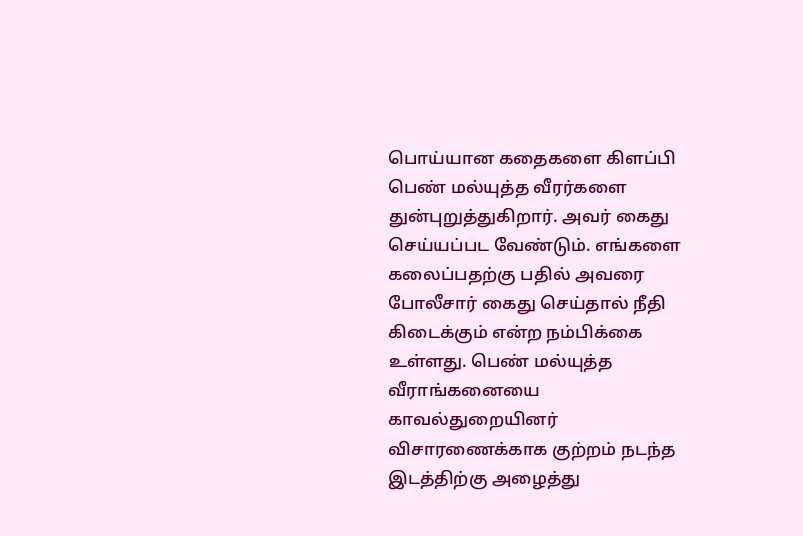பொய்யான கதைகளை கிளப்பி பெண் மல்யுத்த வீரர்களை துன்புறுத்துகிறார். அவர் கைது செய்யப்பட வேண்டும். எங்களை கலைப்பதற்கு பதில் அவரை போலீசார் கைது செய்தால் நீதி கிடைக்கும் என்ற நம்பிக்கை உள்ளது. பெண் மல்யுத்த வீராங்கனையை காவல்துறையினர் விசாரணைக்காக குற்றம் நடந்த இடத்திற்கு அழைத்து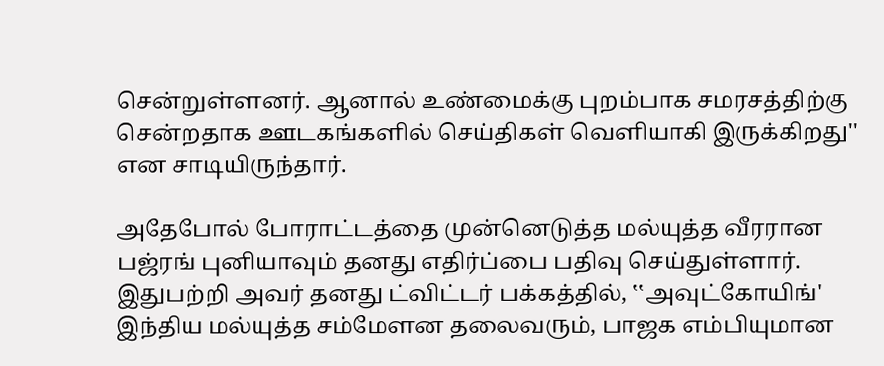சென்றுள்ளனர். ஆனால் உண்மைக்கு புறம்பாக சமரசத்திற்கு சென்றதாக ஊடகங்களில் செய்திகள் வெளியாகி இருக்கிறது'' என சாடியிருந்தார்.

அதேபோல் போராட்டத்தை முன்னெடுத்த மல்யுத்த வீரரான பஜ்ரங் புனியாவும் தனது எதிர்ப்பை பதிவு செய்துள்ளார். இதுபற்றி அவர் தனது ட்விட்டர் பக்கத்தில், ‛‛அவுட்கோயிங்' இந்திய மல்யுத்த சம்மேளன தலைவரும், பாஜக எம்பியுமான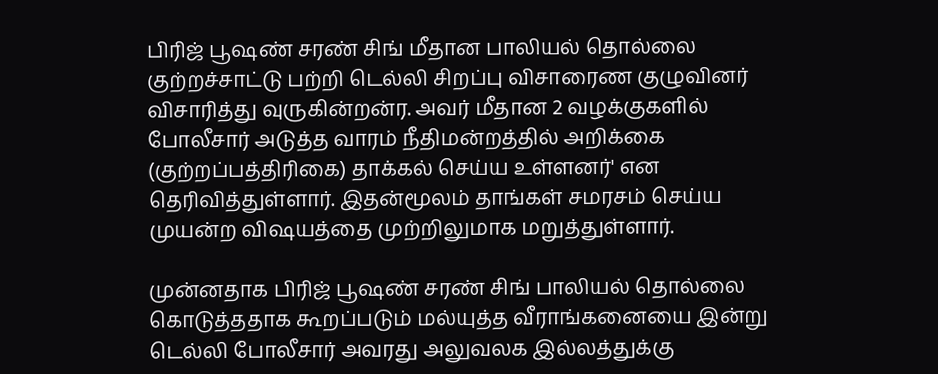பிரிஜ் பூஷண் சரண் சிங் மீதான பாலியல் தொல்லை குற்றச்சாட்டு பற்றி டெல்லி சிறப்பு விசாரைண குழுவினர் விசாரித்து வுருகின்றன்ர. அவர் மீதான 2 வழக்குகளில் போலீசார் அடுத்த வாரம் நீதிமன்றத்தில் அறிக்கை (குற்றப்பத்திரிகை) தாக்கல் செய்ய உள்ளனர்' என தெரிவித்துள்ளார். இதன்மூலம் தாங்கள் சமரசம் செய்ய முயன்ற விஷயத்தை முற்றிலுமாக மறுத்துள்ளார்.

முன்னதாக பிரிஜ் பூஷண் சரண் சிங் பாலியல் தொல்லை கொடுத்ததாக கூறப்படும் மல்யுத்த வீராங்கனையை இன்று டெல்லி போலீசார் அவரது அலுவலக இல்லத்துக்கு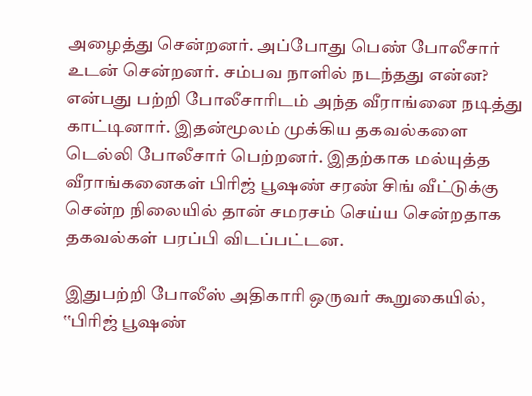அழைத்து சென்றனர். அப்போது பெண் போலீசார் உடன் சென்றனர். சம்பவ நாளில் நடந்தது என்ன? என்பது பற்றி போலீசாரிடம் அந்த வீராங்னை நடித்து காட்டினார். இதன்மூலம் முக்கிய தகவல்களை டெல்லி போலீசார் பெற்றனர். இதற்காக மல்யுத்த வீராங்கனைகள் பிரிஜ் பூஷண் சரண் சிங் வீட்டுக்கு சென்ற நிலையில் தான் சமரசம் செய்ய சென்றதாக தகவல்கள் பரப்பி விடப்பட்டன.

இதுபற்றி போலீஸ் அதிகாரி ஒருவர் கூறுகையில், ‛‛பிரிஜ் பூஷண்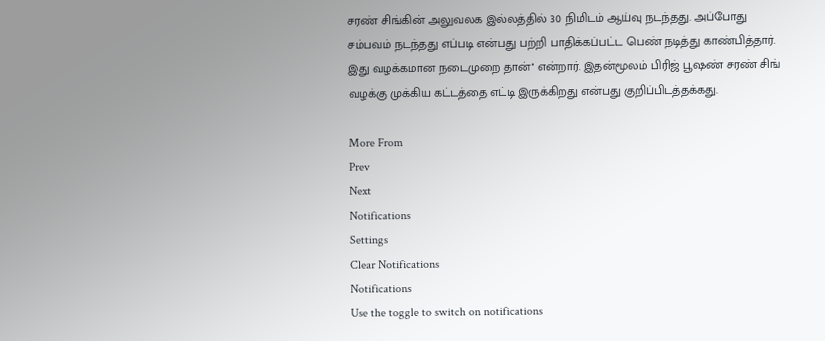சரண் சிங்கின் அலுவலக இல்லத்தில் 30 நிமிடம் ஆய்வு நடந்தது. அப்போது சம்பவம் நடந்தது எப்படி என்பது பற்றி பாதிக்கப்பட்ட பெண் நடித்து காண்பித்தார். இது வழக்கமான நடைமுறை தான்'' என்றார். இதன்மூலம் பிரிஜ் பூஷண் சரண் சிங் வழக்கு முக்கிய கட்டத்தை எட்டி இருக்கிறது என்பது குறிப்பிடத்தக்கது.

More From
Prev
Next
Notifications
Settings
Clear Notifications
Notifications
Use the toggle to switch on notifications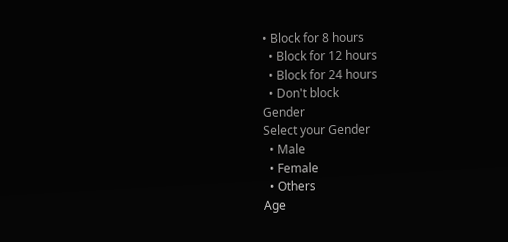• Block for 8 hours
  • Block for 12 hours
  • Block for 24 hours
  • Don't block
Gender
Select your Gender
  • Male
  • Female
  • Others
Age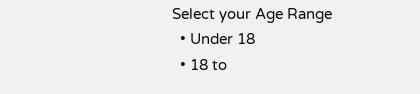Select your Age Range
  • Under 18
  • 18 to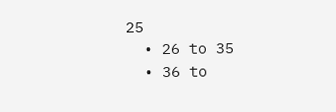25
  • 26 to 35
  • 36 to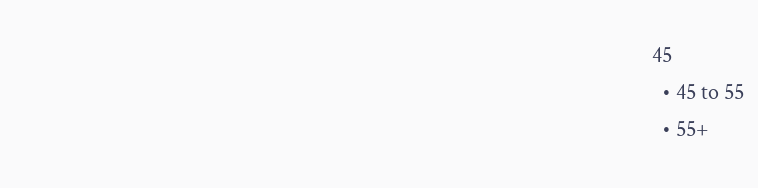45
  • 45 to 55
  • 55+